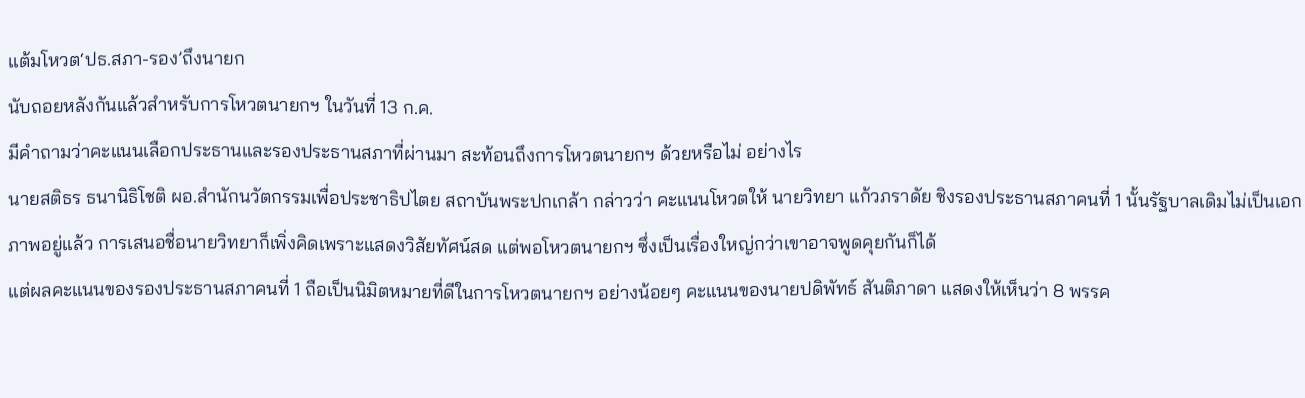แต้มโหวต‘ปธ.สภา-รอง’ถึงนายก
นับถอยหลังกันแล้วสำหรับการโหวตนายกฯ ในวันที่ 13 ก.ค.
มีคำถามว่าคะแนนเลือกประธานและรองประธานสภาที่ผ่านมา สะท้อนถึงการโหวตนายกฯ ด้วยหรือไม่ อย่างไร
นายสติธร ธนานิธิโชติ ผอ.สำนักนวัตกรรมเพื่อประชาธิปไตย สถาบันพระปกเกล้า กล่าวว่า คะแนนโหวตให้ นายวิทยา แก้วภราดัย ชิงรองประธานสภาคนที่ 1 นั้นรัฐบาลเดิมไม่เป็นเอกภาพอยู่แล้ว การเสนอชื่อนายวิทยาก็เพิ่งคิดเพราะแสดงวิสัยทัศน์สด แต่พอโหวตนายกฯ ซึ่งเป็นเรื่องใหญ่กว่าเขาอาจพูดคุยกันก็ได้
แต่ผลคะแนนของรองประธานสภาคนที่ 1 ถือเป็นนิมิตหมายที่ดีในการโหวตนายกฯ อย่างน้อยๆ คะแนนของนายปดิพัทธ์ สันติภาดา แสดงให้เห็นว่า 8 พรรค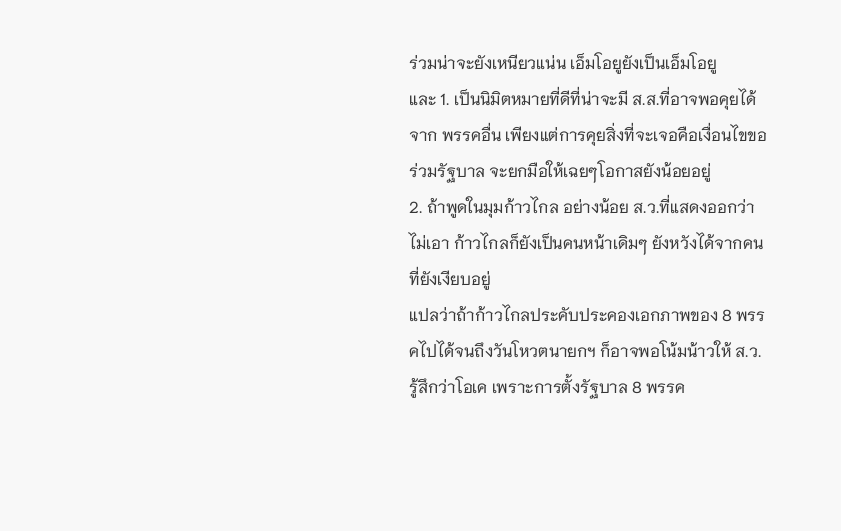ร่วมน่าจะยังเหนียวแน่น เอ็มโอยูยังเป็นเอ็มโอยู
และ 1. เป็นนิมิตหมายที่ดีที่น่าจะมี ส.ส.ที่อาจพอคุยได้จาก พรรคอื่น เพียงแต่การคุยสิ่งที่จะเจอคือเงื่อนไขขอร่วมรัฐบาล จะยกมือให้เฉยๆโอกาสยังน้อยอยู่
2. ถ้าพูดในมุมก้าวไกล อย่างน้อย ส.ว.ที่แสดงออกว่าไม่เอา ก้าวไกลก็ยังเป็นคนหน้าเดิมๆ ยังหวังได้จากคนที่ยังเงียบอยู่
แปลว่าถ้าก้าวไกลประคับประคองเอกภาพของ 8 พรรคไปได้จนถึงวันโหวตนายกฯ ก็อาจพอโน้มน้าวให้ ส.ว.รู้สึกว่าโอเค เพราะการตั้งรัฐบาล 8 พรรค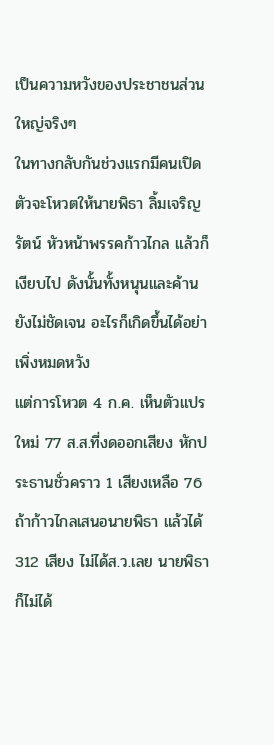เป็นความหวังของประชาชนส่วนใหญ่จริงๆ
ในทางกลับกันช่วงแรกมีคนเปิดตัวจะโหวตให้นายพิธา ลิ้มเจริญรัตน์ หัวหน้าพรรคก้าวไกล แล้วก็เงียบไป ดังนั้นทั้งหนุนและค้านยังไม่ชัดเจน อะไรก็เกิดขึ้นได้อย่าเพิ่งหมดหวัง
แต่การโหวต 4 ก.ค. เห็นตัวแปรใหม่ 77 ส.ส.ที่งดออกเสียง หักประธานชั่วคราว 1 เสียงเหลือ 76 ถ้าก้าวไกลเสนอนายพิธา แล้วได้ 312 เสียง ไม่ได้ส.ว.เลย นายพิธาก็ไม่ได้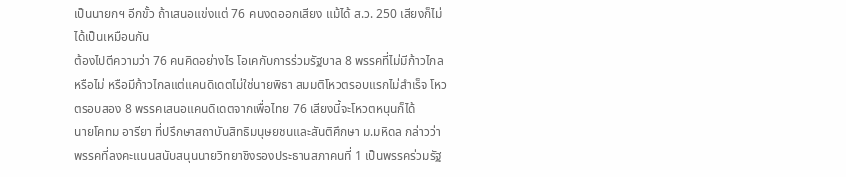เป็นนายกฯ อีกขั้ว ถ้าเสนอแข่งแต่ 76 คนงดออกเสียง แม้ได้ ส.ว. 250 เสียงก็ไม่ได้เป็นเหมือนกัน
ต้องไปตีความว่า 76 คนคิดอย่างไร โอเคกับการร่วมรัฐบาล 8 พรรคที่ไม่มีก้าวไกลหรือไม่ หรือมีก้าวไกลแต่แคนดิเดตไม่ใช่นายพิธา สมมติโหวตรอบแรกไม่สำเร็จ โหวตรอบสอง 8 พรรคเสนอแคนดิเดตจากเพื่อไทย 76 เสียงนี้จะโหวตหนุนก็ได้
นายโคทม อารียา ที่ปรึกษาสถาบันสิทธิมนุษยชนและสันติศึกษา ม.มหิดล กล่าวว่า พรรคที่ลงคะแนนสนับสนุนนายวิทยาชิงรองประธานสภาคนที่ 1 เป็นพรรคร่วมรัฐ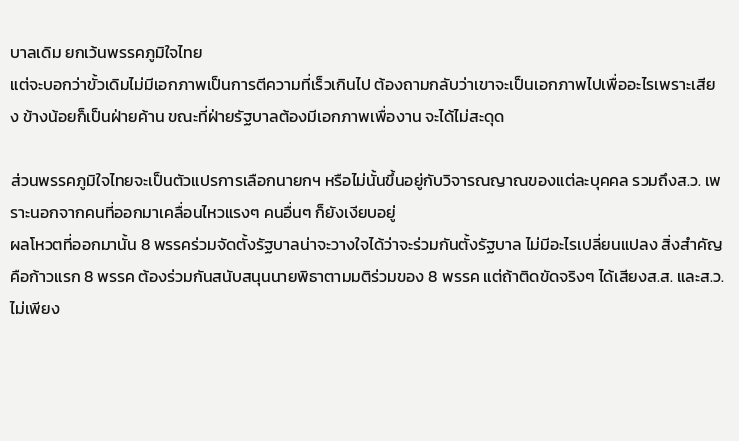บาลเดิม ยกเว้นพรรคภูมิใจไทย
แต่จะบอกว่าขั้วเดิมไม่มีเอกภาพเป็นการตีความที่เร็วเกินไป ต้องถามกลับว่าเขาจะเป็นเอกภาพไปเพื่ออะไรเพราะเสียง ข้างน้อยก็เป็นฝ่ายค้าน ขณะที่ฝ่ายรัฐบาลต้องมีเอกภาพเพื่องาน จะได้ไม่สะดุด

ส่วนพรรคภูมิใจไทยจะเป็นตัวแปรการเลือกนายกฯ หรือไม่นั้นขึ้นอยู่กับวิจารณญาณของแต่ละบุคคล รวมถึงส.ว. เพราะนอกจากคนที่ออกมาเคลื่อนไหวแรงๆ คนอื่นๆ ก็ยังเงียบอยู่
ผลโหวตที่ออกมานั้น 8 พรรคร่วมจัดตั้งรัฐบาลน่าจะวางใจได้ว่าจะร่วมกันตั้งรัฐบาล ไม่มีอะไรเปลี่ยนแปลง สิ่งสำคัญคือก้าวแรก 8 พรรค ต้องร่วมกันสนับสนุนนายพิธาตามมติร่วมของ 8 พรรค แต่ถ้าติดขัดจริงๆ ได้เสียงส.ส. และส.ว.ไม่เพียง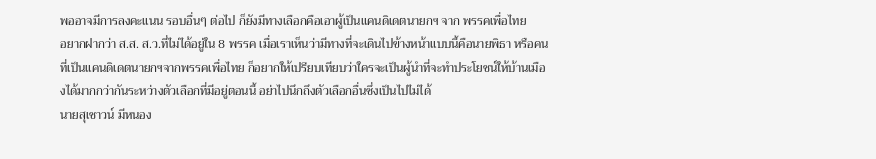พออาจมีการลงคะแนน รอบอื่นๆ ต่อไป ก็ยังมีทางเลือกคือเอาผู้เป็นแคนดิเดตนายกฯ จาก พรรคเพื่อไทย
อยากฝากว่า ส.ส. ส.ว.ที่ไม่ได้อยู่ใน 8 พรรค เมื่อเราเห็นว่ามีทางที่จะเดินไปข้างหน้าแบบนี้คือนายพิธา หรือคนที่เป็นแคนดิเดตนายกฯจากพรรคเพื่อไทย ก็อยากให้เปรียบเทียบว่าใครจะเป็นผู้นำที่จะทำประโยชน์ให้บ้านเมืองได้มากกว่ากันระหว่างตัวเลือกที่มีอยู่ตอนนี้ อย่าไปนึกถึงตัวเลือกอื่นซึ่งเป็นไปไม่ได้
นายสุเชาวน์ มีหนอง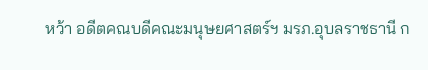หว้า อดีตคณบดีคณะมนุษยศาสตร์ฯ มรภ.อุบลราชธานี ก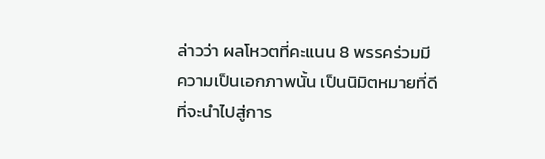ล่าวว่า ผลโหวตที่คะแนน 8 พรรคร่วมมีความเป็นเอกภาพนั้น เป็นนิมิตหมายที่ดีที่จะนำไปสู่การ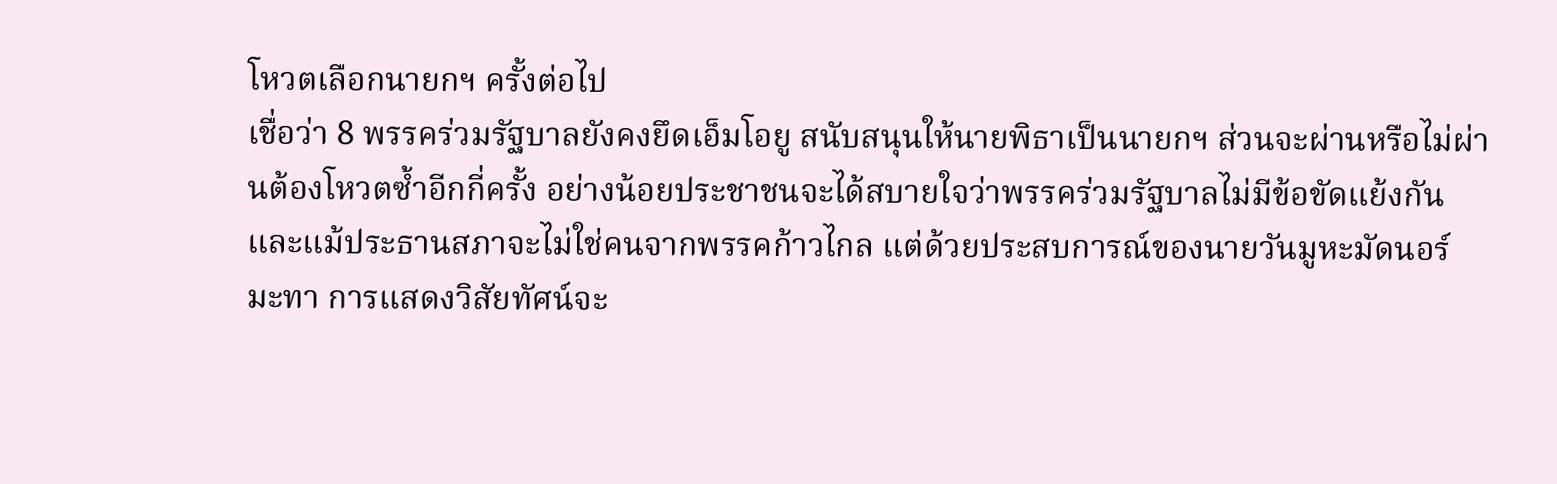โหวตเลือกนายกฯ ครั้งต่อไป
เชื่อว่า 8 พรรคร่วมรัฐบาลยังคงยึดเอ็มโอยู สนับสนุนให้นายพิธาเป็นนายกฯ ส่วนจะผ่านหรือไม่ผ่านต้องโหวตซ้ำอีกกี่ครั้ง อย่างน้อยประชาชนจะได้สบายใจว่าพรรคร่วมรัฐบาลไม่มีข้อขัดแย้งกัน
และแม้ประธานสภาจะไม่ใช่คนจากพรรคก้าวไกล แต่ด้วยประสบการณ์ของนายวันมูหะมัดนอร์ มะทา การแสดงวิสัยทัศน์จะ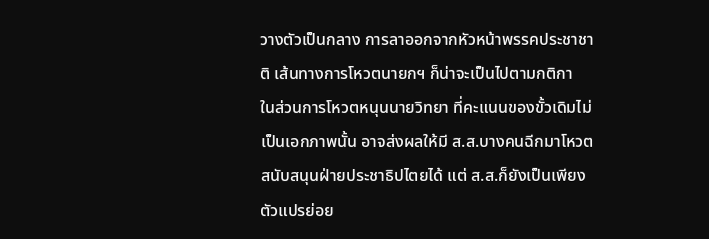วางตัวเป็นกลาง การลาออกจากหัวหน้าพรรคประชาชาติ เส้นทางการโหวตนายกฯ ก็น่าจะเป็นไปตามกติกา
ในส่วนการโหวตหนุนนายวิทยา ที่คะแนนของขั้วเดิมไม่เป็นเอกภาพนั้น อาจส่งผลให้มี ส.ส.บางคนฉีกมาโหวตสนับสนุนฝ่ายประชาธิปไตยได้ แต่ ส.ส.ก็ยังเป็นเพียงตัวแปรย่อย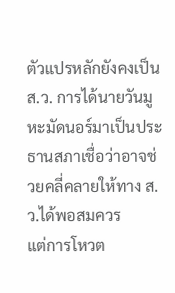ตัวแปรหลักยังคงเป็น ส.ว. การได้นายวันมูหะมัดนอร์มาเป็นประธานสภาเชื่อว่าอาจช่วยคลี่คลายให้ทาง ส.ว.ได้พอสมควร
แต่การโหวต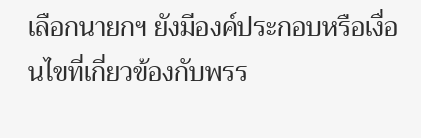เลือกนายกฯ ยังมีองค์ประกอบหรือเงื่อนไขที่เกี่ยวข้องกับพรร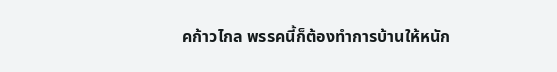คก้าวไกล พรรคนี้ก็ต้องทำการบ้านให้หนัก